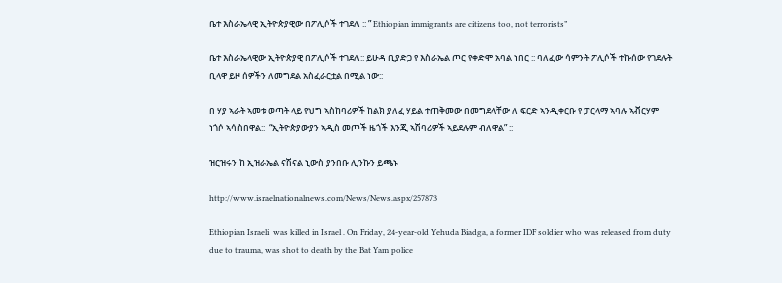ቤተ እስራኤላዊ ኢትዮጵያዊው በፖሊሶች ተገደለ :: ” Ethiopian immigrants are citizens too, not terrorists”

ቤተ እስራኤላዊው ኢትዮጵያዊ በፖሊሶች ተገደለ:: ይሁዳ ቢያድጋ የ እስራኤል ጦር የቀድሞ አባል ነበር :: ባለፈው ሳምንት ፖሊሶች ተኩሰው የገደሉት ቢላዋ ይዞ ሰዎችን ለመግደል አስፈራርቷል በሚል ነው::

በ ሃያ ኣራት ኣመቱ ወጣት ላይ የህግ ኣስከባሪዎች ከልክ ያለፈ ሃይል ተጠቅመው በመግደላቸው ለ ፍርድ ኣንዲቀርቡ የ ፓርላማ ኣባሉ ኣቭርሃም ነጎሶ ኣሳስበዋል::  “ኢትዮጵያውያን ኣዲስ መጦች ዜጎች እንጂ ኣሽባሪዎች ኣይደሉም ብለዋል” ::

ዝርዝሩን ከ ኢዝራኤል ናሽናል ኒውስ ያንበቡ ሊንኩን ይጫኑ

http://www.israelnationalnews.com/News/News.aspx/257873

Ethiopian Israeli  was killed in Israel . On Friday, 24-year-old Yehuda Biadga, a former IDF soldier who was released from duty due to trauma, was shot to death by the Bat Yam police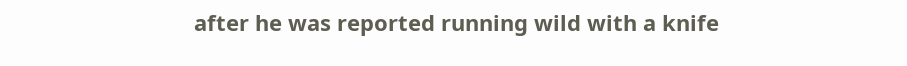after he was reported running wild with a knife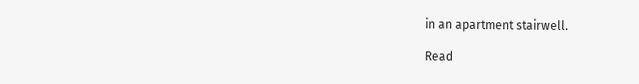in an apartment stairwell.

Read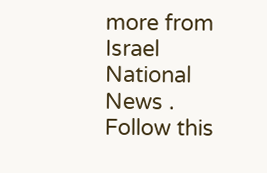more from Israel National News . Follow this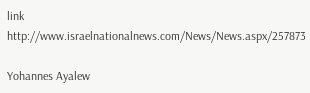link  http://www.israelnationalnews.com/News/News.aspx/257873

Yohannes Ayalew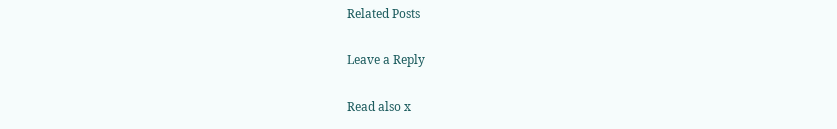Related Posts

Leave a Reply

Read also x